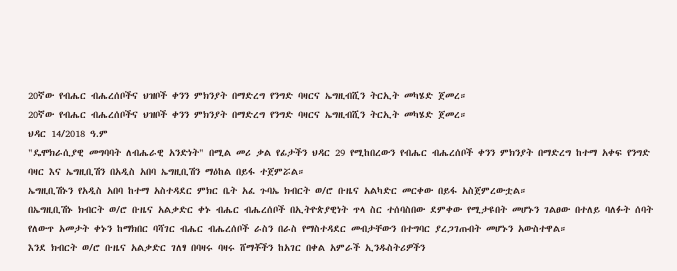20ኛው የብሔር ብሔረሰቦችና ህዝቦች ቀንን ምክንያት በማድረግ የንግድ ባዛርና ኤግዚብሺን ትርኢት መካሄድ ጀመረ።
20ኛው የብሔር ብሔረሰቦችና ህዝቦች ቀንን ምክንያት በማድረግ የንግድ ባዛርና ኤግዚብሺን ትርኢት መካሄድ ጀመረ።
ህዳር 14/2018 ዓ.ም
"ዴሞክራሲያዊ መግባባት ለብሔራዊ አንድነት" በሚል መሪ ቃል የፊታችን ህዳር 29 የሚከበረውን የብሔር ብሔረሰቦች ቀንን ምክንያት በማድረግ ከተማ አቀፍ የንግድ ባዛር እና ኤግዚቢሽን በአዲስ አበባ ኤግዚቢሽን ማዕከል በይፋ ተጀምሯል።
ኤግዚቢሽኑን የአዲስ አበባ ከተማ አስተዳደር ምክር ቤት አፈ ጉባኤ ክብርት ወ/ሮ ቡዜና አልካድር መርቀው በይፋ አስጀምረውቷል።
በኤግዚቢሽኑ ክብርት ወ/ሮ ቡዜና አልቃድር ቀኑ ብሔር ብሔረሰቦች በኢትዮጵያዊነት ጥላ ስር ተሰባስበው ደምቀው የሚታዩበት መሆኑን ገልፀው በተለይ ባለፉት ሰባት የለውጥ አመታት ቀኑን ከማክበር ባሻገር ብሔር ብሔረሰቦች ራስን በራስ የማስተዳደር መብታቸውን በተግባር ያረጋገጡበት መሆኑን አውስተዋል።
እንደ ክብርት ወ/ሮ ቡዜና አልቃድር ገለፃ በባዛሩ ባዛሩ ሸማቾችን ከአገር በቀል አምራች ኢንዱስትሪዎችን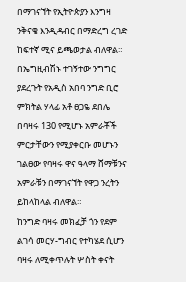በማገናኘት የኢትዮጵያን እንግዛ ንቅናቄ እንዲዳብር በማድረግ ረገድ ከፍተኛ ሚና ይጫወታል ብለዋል።
በኤግዚብሽኑ ተገኝተው ንግግር ያደረጉት የአዲስ አበባ ንግድ ቢሮ ምክትል ሃላፊ አቶ ፀጋዬ ደበሌ በባዛሩ 130 የሚሆኑ አምራቾች ምርታቸውን የሚያቀርቡ መሆኑን ገልፀው የባዛሩ ዋና ዓላማ ሸማቹንና አምራቹን በማገናኘት የዋጋ ንረትን ይከላከላል ብለዋል።
ከንግድ ባዛሩ መክፈቻ ጎን የደም ልገሳ መርሃ-ግብር የተካሄደ ሲሆን ባዛሩ ለሚቀጥሉት ሦስት ቀናት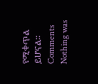የሚቀጥል ይሆናል።
Comments
Nothing was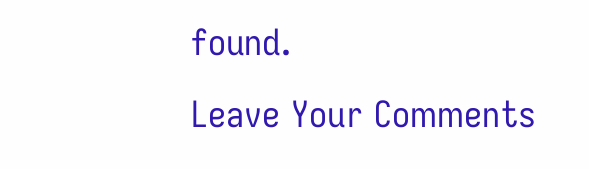found.
Leave Your Comments